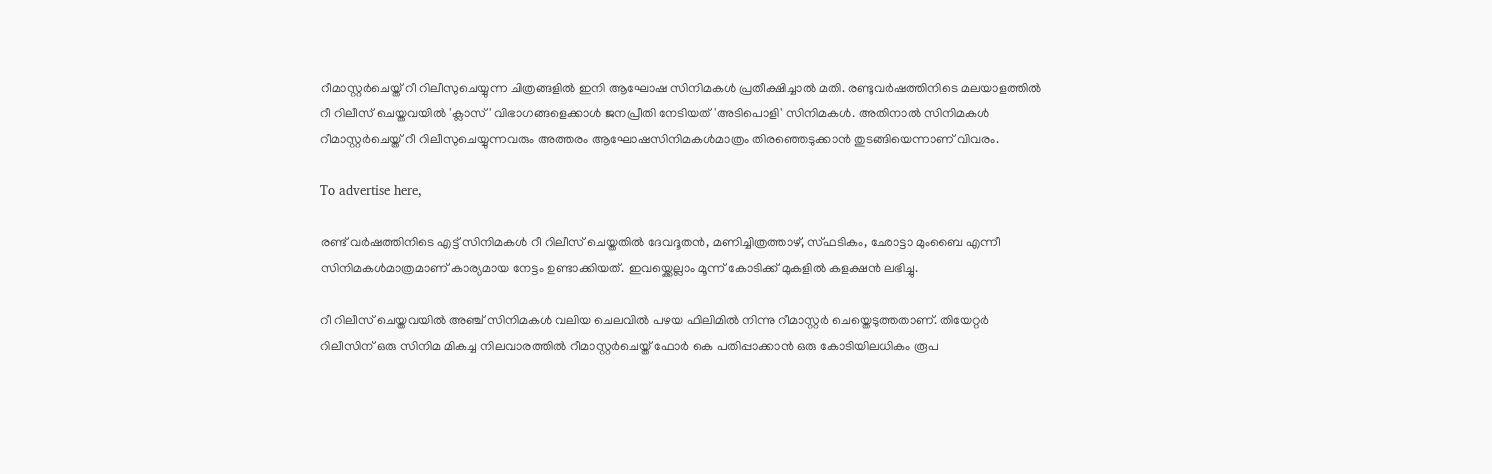റീമാസ്റ്റർചെയ്ത് റീ റിലീസുചെയ്യുന്ന ചിത്രങ്ങളിൽ ഇനി ആഘോഷ സിനിമകൾ പ്രതീക്ഷിച്ചാൽ മതി. രണ്ടുവർഷത്തിനിടെ മലയാളത്തിൽ റീ റിലീസ് ചെയ്തവയിൽ 'ക്ലാസ്' വിഭാഗങ്ങളെക്കാൾ ജനപ്രീതി നേടിയത് 'അടിപൊളി' സിനിമകൾ. അതിനാൽ സിനിമകൾ റീമാസ്റ്റർചെയ്ത് റീ റിലീസുചെയ്യുന്നവരും അത്തരം ആഘോഷസിനിമകൾമാത്രം തിരഞ്ഞെടുക്കാൻ തുടങ്ങിയെന്നാണ് വിവരം.

To advertise here,

രണ്ട് വർഷത്തിനിടെ എട്ട് സിനിമകൾ റീ റിലീസ് ചെയ്തതിൽ ദേവദൂതൻ, മണിച്ചിത്രത്താഴ്, സ്ഫടികം, ഛോട്ടാ മുംബൈ എന്നീ സിനിമകൾമാത്രമാണ് കാര്യമായ നേട്ടം ഉണ്ടാക്കിയത്. ഇവയ്ക്കെല്ലാം മൂന്ന് കോടിക്ക്‌ മുകളിൽ കളക്ഷൻ ലഭിച്ചു.

റീ റിലീസ് ചെയ്തവയിൽ അഞ്ച് സിനിമകൾ വലിയ ചെലവിൽ പഴയ ഫിലിമിൽ നിന്നു റീമാസ്റ്റർ ചെയ്തെടുത്തതാണ്. തിയേറ്റർ റിലീസിന് ഒരു സിനിമ മികച്ച നിലവാരത്തിൽ റീമാസ്റ്റർചെയ്ത് ഫോർ കെ പതിപ്പാക്കാൻ ഒരു കോടിയിലധികം രൂപ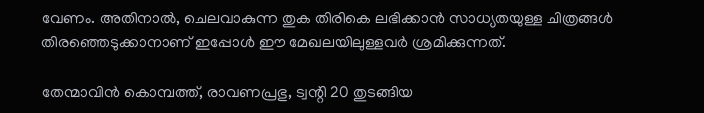വേണം. അതിനാൽ, ചെലവാകുന്ന തുക തിരികെ ലഭിക്കാൻ സാധ്യതയുള്ള ചിത്രങ്ങൾ തിരഞ്ഞെടുക്കാനാണ് ഇപ്പോൾ ഈ മേഖലയിലുള്ളവർ ശ്രമിക്കുന്നത്.

തേന്മാവിൻ കൊമ്പത്ത്, രാവണപ്രഭു, ട്വന്റി 20 തുടങ്ങിയ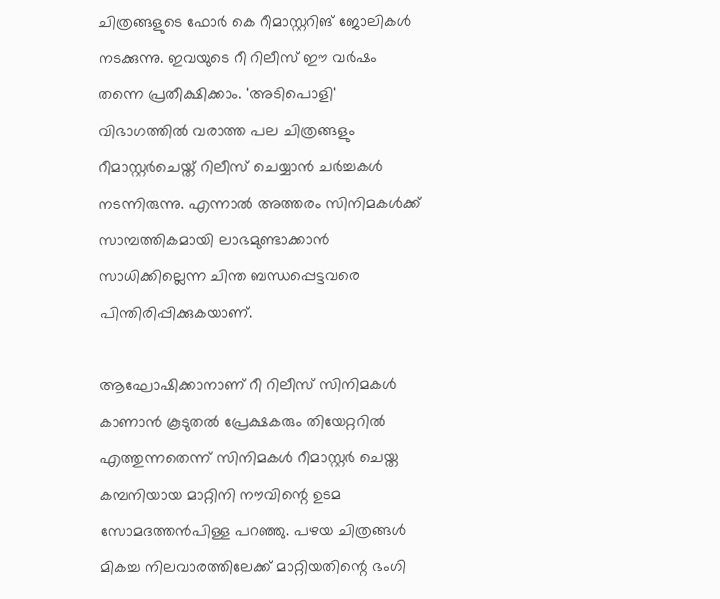ചിത്രങ്ങളുടെ ഫോർ കെ റീമാസ്റ്ററിങ് ജോലികൾ നടക്കുന്നു. ഇവയുടെ റീ റിലീസ് ഈ വർഷം തന്നെ പ്രതീക്ഷിക്കാം. 'അടിപൊളി' വിഭാഗത്തിൽ വരാത്ത പല ചിത്രങ്ങളും റീമാസ്റ്റർചെയ്ത് റിലീസ് ചെയ്യാൻ ചർച്ചകൾ നടന്നിരുന്നു. എന്നാൽ അത്തരം സിനിമകൾക്ക് സാമ്പത്തികമായി ലാഭമുണ്ടാക്കാൻ സാധിക്കില്ലെന്ന ചിന്ത ബന്ധപ്പെട്ടവരെ പിന്തിരിപ്പിക്കുകയാണ്.

ആഘോഷിക്കാനാണ് റീ റിലീസ് സിനിമകൾ കാണാൻ കൂടുതൽ പ്രേക്ഷകരും തിയേറ്ററിൽ എത്തുന്നതെന്ന് സിനിമകൾ റീമാസ്റ്റർ ചെയ്ത കമ്പനിയായ മാറ്റിനി നൗവിന്റെ ഉടമ സോമദത്തൻപിള്ള പറഞ്ഞു. പഴയ ചിത്രങ്ങൾ മികച്ച നിലവാരത്തിലേക്ക് മാറ്റിയതിന്റെ ഭംഗി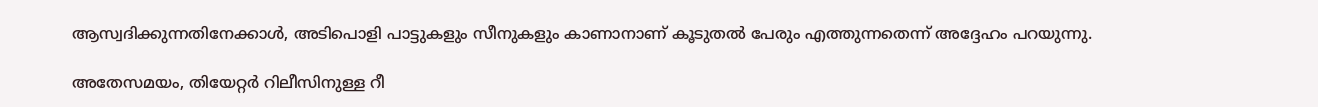ആസ്വദിക്കുന്നതിനേക്കാൾ, അടിപൊളി പാട്ടുകളും സീനുകളും കാണാനാണ് കൂടുതൽ പേരും എത്തുന്നതെന്ന് അദ്ദേഹം പറയുന്നു.

അതേസമയം, തിയേറ്റർ റിലീസിനുള്ള റീ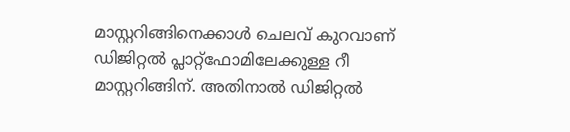മാസ്റ്ററിങ്ങിനെക്കാൾ ചെലവ് കുറവാണ് ഡിജിറ്റൽ പ്ലാറ്റ്ഫോമിലേക്കുള്ള റീ മാസ്റ്ററിങ്ങിന്. അതിനാൽ ഡിജിറ്റൽ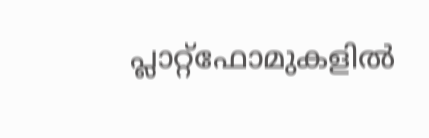പ്ലാറ്റ്ഫോമുകളിൽ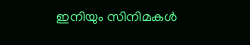ഇനിയും സിനിമകൾ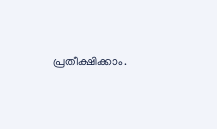പ്രതീക്ഷിക്കാം.